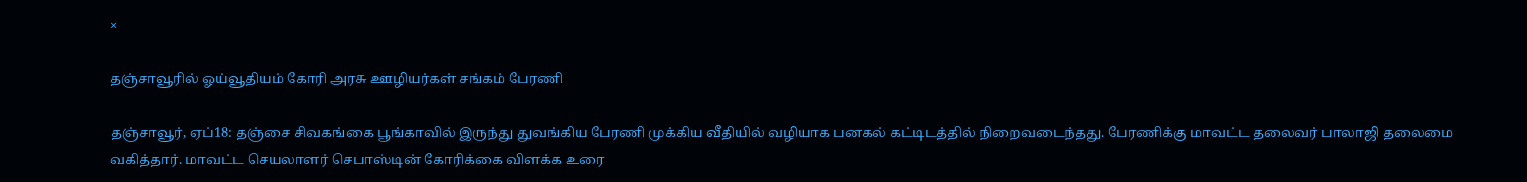×

தஞ்சாவூரில் ஓய்வூதியம் கோரி அரசு ஊழியர்கள் சங்கம் பேரணி

தஞ்சாவூர், ஏப்18: தஞ்சை சிவகங்கை பூங்காவில் இருந்து துவங்கிய பேரணி முக்கிய வீதியில் வழியாக பனகல் கட்டிடத்தில் நிறைவடைந்தது. பேரணிக்கு மாவட்ட தலைவர் பாலாஜி தலைமை வகித்தார். மாவட்ட செயலாளர் செபாஸ்டின் கோரிக்கை விளக்க உரை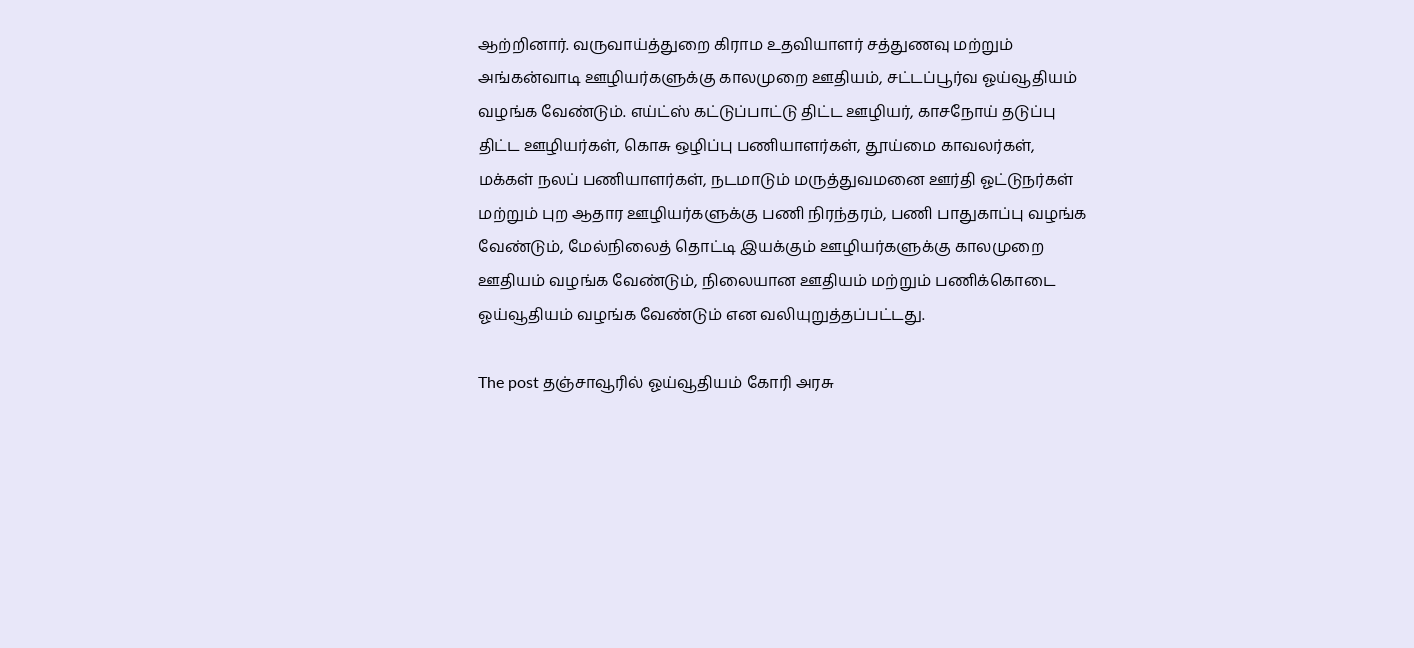ஆற்றினார். வருவாய்த்துறை கிராம உதவியாளர் சத்துணவு மற்றும் அங்கன்வாடி ஊழியர்களுக்கு காலமுறை ஊதியம், சட்டப்பூர்வ ஓய்வூதியம் வழங்க வேண்டும். எய்ட்ஸ் கட்டுப்பாட்டு திட்ட ஊழியர், காசநோய் தடுப்பு திட்ட ஊழியர்கள், கொசு ஒழிப்பு பணியாளர்கள், தூய்மை காவலர்கள், மக்கள் நலப் பணியாளர்கள், நடமாடும் மருத்துவமனை ஊர்தி ஓட்டுநர்கள் மற்றும் புற ஆதார ஊழியர்களுக்கு பணி நிரந்தரம், பணி பாதுகாப்பு வழங்க வேண்டும், மேல்நிலைத் தொட்டி இயக்கும் ஊழியர்களுக்கு காலமுறை ஊதியம் வழங்க வேண்டும், நிலையான ஊதியம் மற்றும் பணிக்கொடை ஓய்வூதியம் வழங்க வேண்டும் என வலியுறுத்தப்பட்டது.

The post தஞ்சாவூரில் ஓய்வூதியம் கோரி அரசு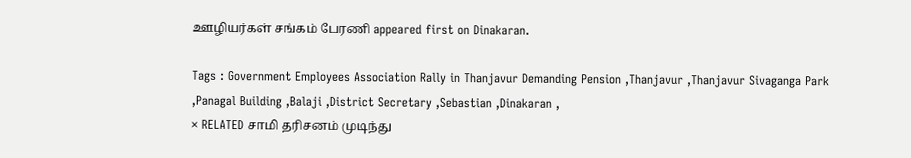ஊழியர்கள் சங்கம் பேரணி appeared first on Dinakaran.

Tags : Government Employees Association Rally in Thanjavur Demanding Pension ,Thanjavur ,Thanjavur Sivaganga Park ,Panagal Building ,Balaji ,District Secretary ,Sebastian ,Dinakaran ,
× RELATED சாமி தரிசனம் முடிந்து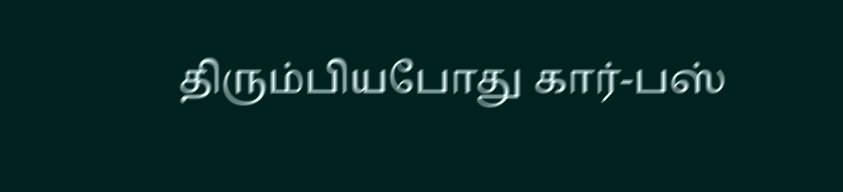திரும்பியபோது கார்-பஸ்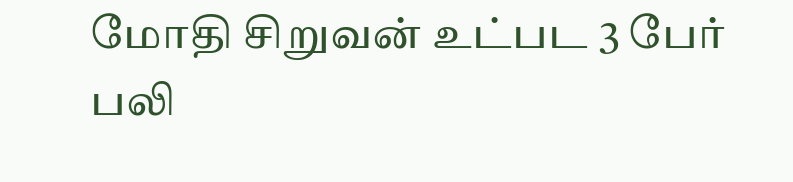மோதி சிறுவன் உட்பட 3 பேர் பலி